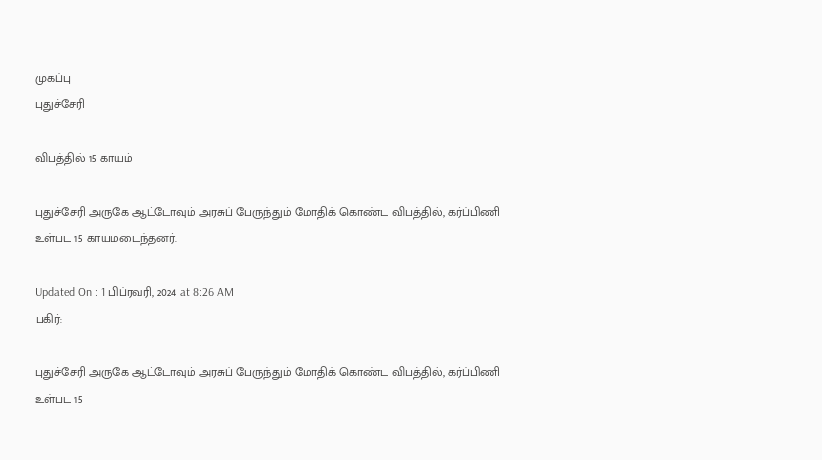முகப்பு
புதுச்சேரி

விபத்தில் 15 காயம்

புதுச்சேரி அருகே ஆட்டோவும் அரசுப் பேருந்தும் மோதிக் கொண்ட விபத்தில், கர்ப்பிணி உள்பட 15 காயமடைந்தனர்.

Updated On : 1 பிப்ரவரி, 2024 at 8:26 AM
பகிர்:

புதுச்சேரி அருகே ஆட்டோவும் அரசுப் பேருந்தும் மோதிக் கொண்ட விபத்தில், கர்ப்பிணி உள்பட 15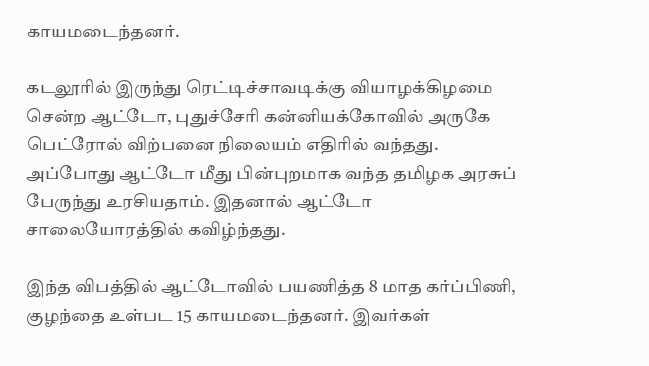காயமடைந்தனர்.

கடலூரில் இருந்து ரெட்டிச்சாவடிக்கு வியாழக்கிழமை சென்ற ஆட்டோ, புதுச்சேரி கன்னியக்கோவில் அருகே பெட்ரோல் விற்பனை நிலையம் எதிரில் வந்தது. அப்போது ஆட்டோ மீது பின்புறமாக வந்த தமிழக அரசுப் பேருந்து உரசியதாம். இதனால் ஆட்டோ சாலையோரத்தில் கவிழ்ந்தது.

இந்த விபத்தில் ஆட்டோவில் பயணித்த 8 மாத கர்ப்பிணி, குழந்தை உள்பட 15 காயமடைந்தனர். இவர்கள்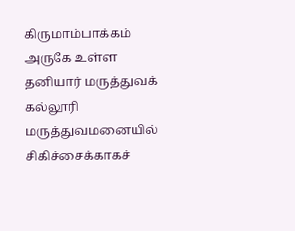கிருமாம்பாக்கம் அருகே உள்ள தனியார் மருத்துவக் கல்லூரி மருத்துவமனையில் சிகிச்சைக்காகச்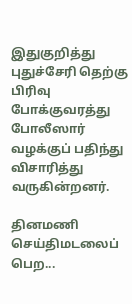இதுகுறித்து புதுச்சேரி தெற்கு பிரிவு போக்குவரத்து போலீஸார் வழக்குப் பதிந்து விசாரித்து வருகின்றனர்.

தினமணி செய்திமடலைப் பெற...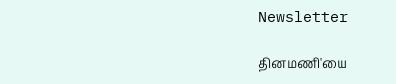Newsletter

தினமணி'யை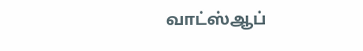வாட்ஸ்ஆப்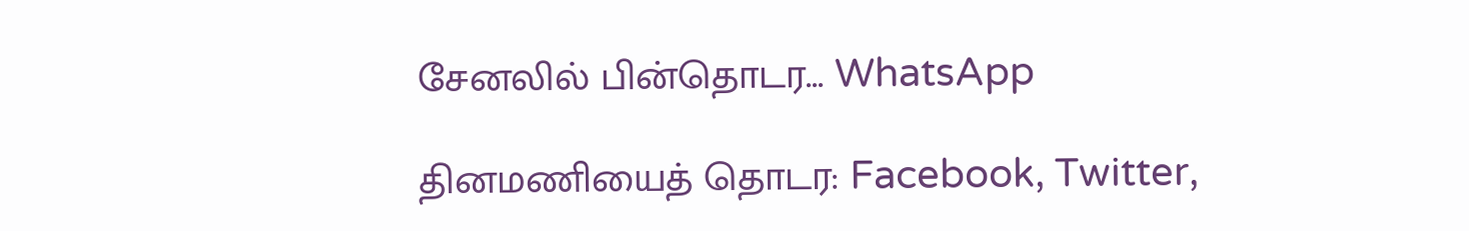சேனலில் பின்தொடர... WhatsApp

தினமணியைத் தொடர: Facebook, Twitter,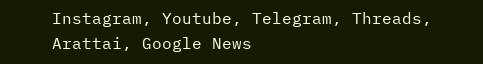Instagram, Youtube, Telegram, Threads, Arattai, Google News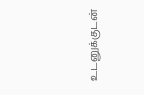உடனுக்குடன்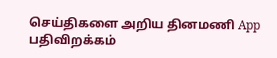செய்திகளை அறிய தினமணி App பதிவிறக்கம்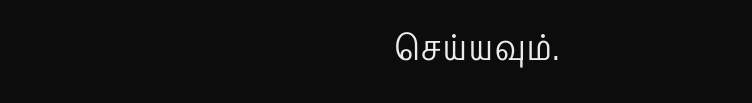செய்யவும்.